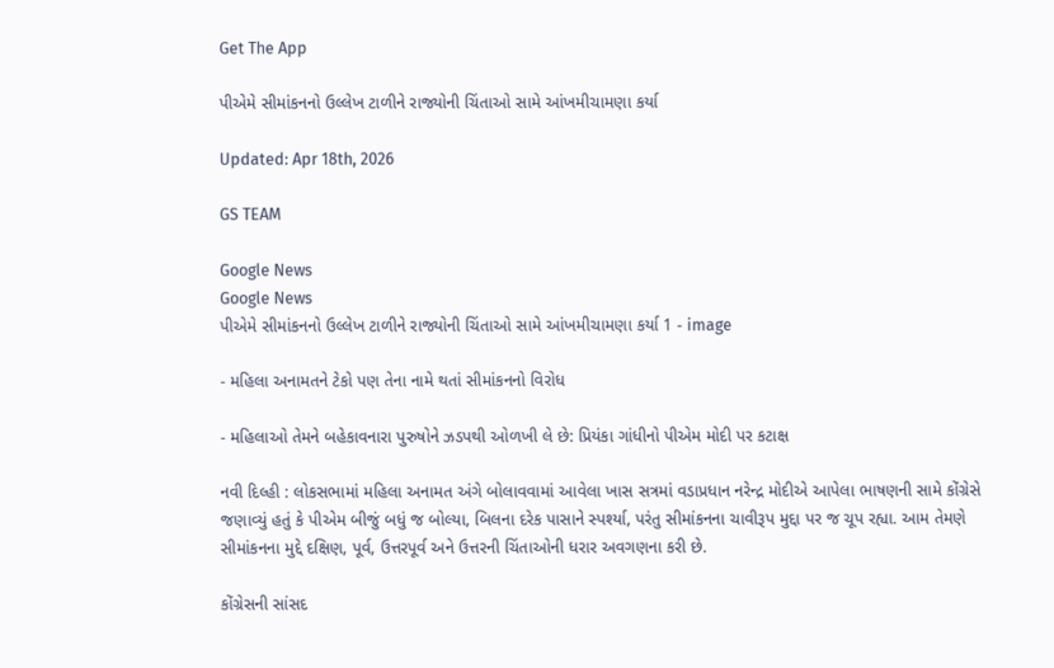Get The App

પીએમે સીમાંકનનો ઉલ્લેખ ટાળીને રાજ્યોની ચિંતાઓ સામે આંખમીચામણા કર્યા

Updated: Apr 18th, 2026

GS TEAM

Google News
Google News
પીએમે સીમાંકનનો ઉલ્લેખ ટાળીને રાજ્યોની ચિંતાઓ સામે આંખમીચામણા કર્યા 1 - image

- મહિલા અનામતને ટેકો પણ તેના નામે થતાં સીમાંકનનો વિરોધ

- મહિલાઓ તેમને બહેકાવનારા પુરુષોને ઝડપથી ઓળખી લે છે: પ્રિયંકા ગાંધીનો પીએમ મોદી પર કટાક્ષ

નવી દિલ્હી : લોકસભામાં મહિલા અનામત અંગે બોલાવવામાં આવેલા ખાસ સત્રમાં વડાપ્રધાન નરેન્દ્ર મોદીએ આપેલા ભાષણની સામે કોંગ્રેસે જણાવ્યું હતું કે પીએમ બીજું બધું જ બોલ્યા, બિલના દરેક પાસાને સ્પર્શ્યા, પરંતુ સીમાંકનના ચાવીરૂપ મુદ્દા પર જ ચૂપ રહ્યા. આમ તેમણે સીમાંકનના મુદ્દે દક્ષિણ, પૂર્વ, ઉત્તરપૂર્વ અને ઉત્તરની ચિંતાઓની ધરાર અવગણના કરી છે.

કોંગ્રેસની સાંસદ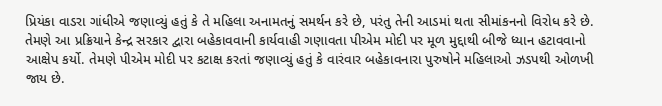પ્રિયંકા વાડરા ગાંધીએ જણાવ્યું હતું કે તે મહિલા અનામતનું સમર્થન કરે છે, પરંતુ તેની આડમાં થતા સીમાંકનનો વિરોધ કરે છે. તેમણે આ પ્રક્રિયાને કેન્દ્ર સરકાર દ્વારા બહેકાવવાની કાર્યવાહી ગણાવતા પીએમ મોદી પર મૂળ મુદ્દાથી બીજે ધ્યાન હટાવવાનો આક્ષેપ કર્યો. તેમણે પીએમ મોદી પર કટાક્ષ કરતાં જણાવ્યું હતું કે વારંવાર બહેકાવનારા પુરુષોને મહિલાઓ ઝડપથી ઓળખી જાય છે.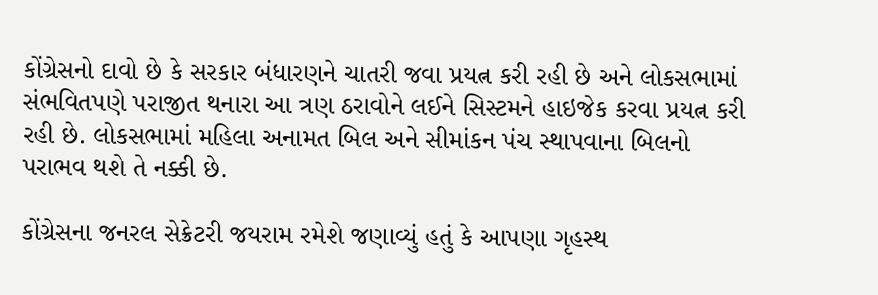કોંગ્રેસનો દાવો છે કે સરકાર બંધારણને ચાતરી જવા પ્રયત્ન કરી રહી છે અને લોકસભામાં સંભવિતપણે પરાજીત થનારા આ ત્રણ ઠરાવોને લઈને સિસ્ટમને હાઇજેક કરવા પ્રયત્ન કરી રહી છે. લોકસભામાં મહિલા અનામત બિલ અને સીમાંકન પંચ સ્થાપવાના બિલનો પરાભવ થશે તે નક્કી છે.

કોંગ્રેસના જનરલ સેક્રેટરી જયરામ રમેશે જણાવ્યું હતું કે આપણા ગૃહસ્થ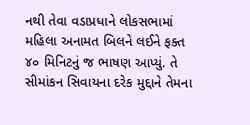નથી તેવા વડાપ્રધાને લોકસભામાં મહિલા અનામત બિલને લઈને ફક્ત ૪૦ મિનિટનું જ ભાષણ આપ્યું. તે સીમાંકન સિવાયના દરેક મુદ્દાને તેમના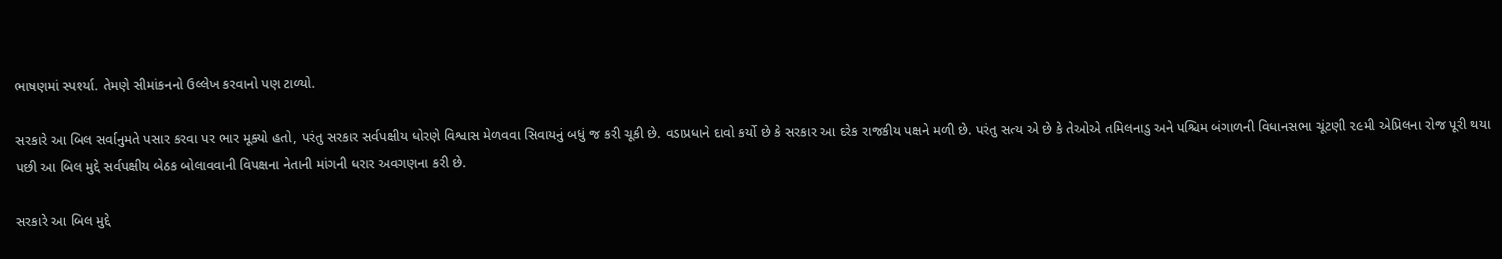ભાષણમાં સ્પર્શ્યા. તેમણે સીમાંકનનો ઉલ્લેખ કરવાનો પણ ટાળ્યો.

સરકારે આ બિલ સર્વાનુમતે પસાર કરવા પર ભાર મૂક્યો હતો, પરંતુ સરકાર સર્વપક્ષીય ધોરણે વિશ્વાસ મેળવવા સિવાયનું બધું જ કરી ચૂકી છે. વડાપ્રધાને દાવો કર્યો છે કે સરકાર આ દરેક રાજકીય પક્ષને મળી છે. પરંતુ સત્ય એ છે કે તેઓએ તમિલનાડુ અને પશ્ચિમ બંગાળની વિધાનસભા ચૂંટણી ૨૯મી એપ્રિલના રોજ પૂરી થયા પછી આ બિલ મુદ્દે સર્વપક્ષીય બેઠક બોલાવવાની વિપક્ષના નેતાની માંગની ધરાર અવગણના કરી છે.

સરકારે આ બિલ મુદ્દે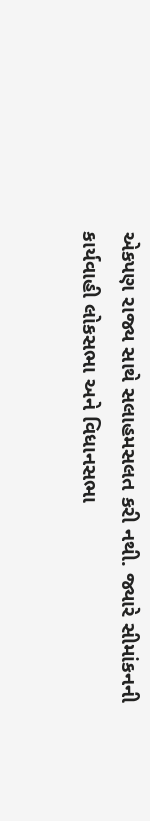એકપણ રાજ્ય સાથે સલાહમસલત કરી નથી. જ્યારે સીમાંકનની કાર્યવાહી લોકસભા અને વિધાનસભા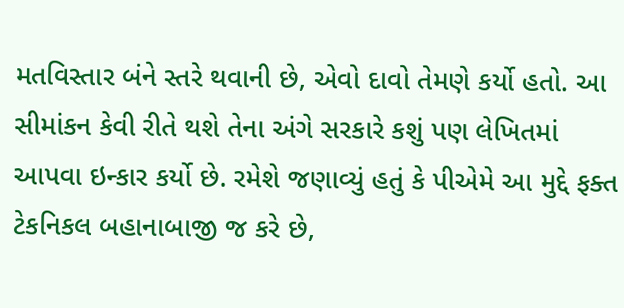મતવિસ્તાર બંને સ્તરે થવાની છે, એવો દાવો તેમણે કર્યો હતો. આ સીમાંકન કેવી રીતે થશે તેના અંગે સરકારે કશું પણ લેખિતમાં આપવા ઇન્કાર કર્યો છે. રમેશે જણાવ્યું હતું કે પીએમે આ મુદ્દે ફક્ત ટેકનિકલ બહાનાબાજી જ કરે છે,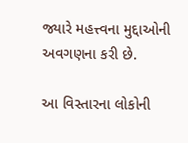જ્યારે મહત્ત્વના મુદ્દાઓની અવગણના કરી છે.

આ વિસ્તારના લોકોની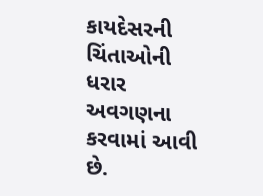કાયદેસરની ચિંતાઓની ધરાર અવગણના કરવામાં આવી છે.